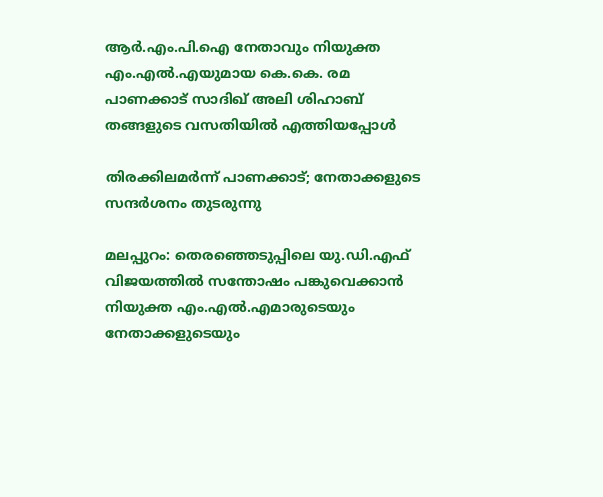ആർ.എം.പി.ഐ നേതാവും നിയുക്ത എം.എൽ.എയുമായ കെ.കെ. രമ പാണക്കാട് സാദിഖ് അലി ശിഹാബ് തങ്ങളുടെ വസതിയിൽ എത്തിയപ്പോൾ

തിരക്കിലമർന്ന് പാണക്കാട്; നേതാക്കളുടെ സന്ദർശനം തുടരുന്നു

മലപ്പുറം: തെരഞ്ഞെടുപ്പിലെ യു.ഡി.എഫ് വിജയത്തിൽ സന്തോഷം പങ്കുവെക്കാൻ നിയുക്ത എം.എൽ.എമാരുടെയും നേതാക്കളുടെയും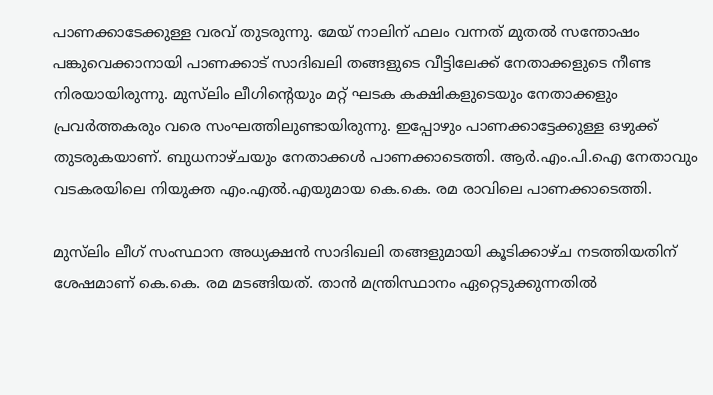പാണക്കാടേക്കുള്ള വരവ് തുടരുന്നു. മേയ് നാലിന് ഫലം വന്നത് മുതൽ സന്തോഷം പങ്കുവെക്കാനായി പാണക്കാട് സാദിഖലി തങ്ങളുടെ വീട്ടിലേക്ക് നേതാക്കളുടെ നീണ്ട നിരയായിരുന്നു. മുസ്‍ലിം ലീഗിന്റെയും മറ്റ് ഘടക കക്ഷികളുടെയും നേതാക്കളും പ്രവർത്തകരും വരെ സംഘത്തിലുണ്ടായിരുന്നു. ഇപ്പോഴും പാണക്കാട്ടേക്കുള്ള ഒഴുക്ക് തുടരുകയാണ്. ബുധനാഴ്ചയും നേതാക്കൾ പാണക്കാടെത്തി. ആർ.എം.പി.ഐ നേതാവും വടകരയിലെ നിയുക്ത എം.എൽ.എയുമായ കെ.കെ. രമ രാവിലെ പാണക്കാടെത്തി.

മുസ്‍ലിം ലീഗ് സംസ്ഥാന അധ്യക്ഷൻ സാദിഖലി തങ്ങളുമായി കൂടിക്കാഴ്ച നടത്തിയതിന് ശേഷമാണ് കെ.കെ. രമ മടങ്ങിയത്. താൻ മന്ത്രിസ്ഥാനം ഏറ്റെടുക്കുന്നതിൽ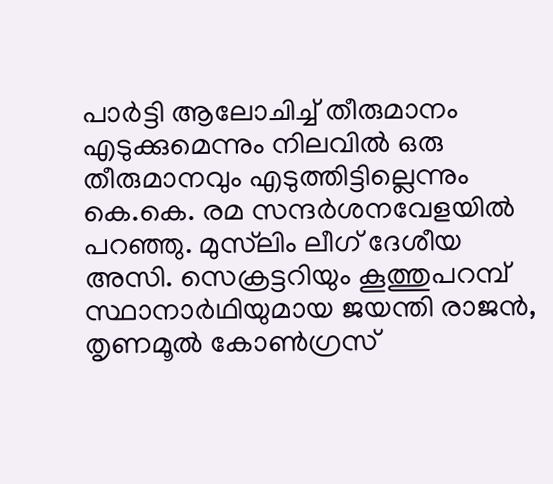പാർട്ടി ആലോചിച്ച് തീരുമാനം എടുക്കുമെന്നും നിലവിൽ ഒരു തീരുമാനവും എടുത്തിട്ടില്ലെന്നും കെ.കെ. രമ സന്ദർശനവേളയിൽ പറഞ്ഞു. മുസ്‍ലിം ലീഗ് ദേശീയ അസി. സെക്രട്ടറിയും കൂത്തുപറമ്പ് സ്ഥാനാർഥിയുമായ ജയന്തി രാജൻ, തൃണമൂൽ കോൺഗ്രസ്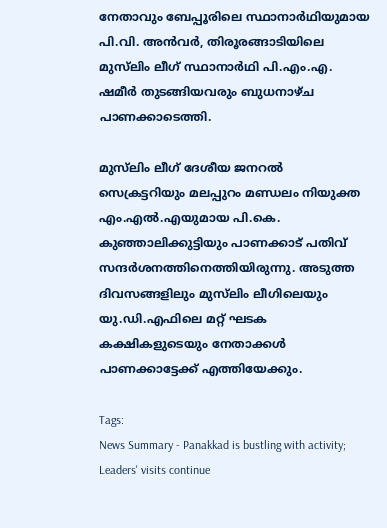നേതാവും ബേപ്പൂരിലെ സ്ഥാനാർഥിയുമായ പി.വി. അൻവർ, തിരൂരങ്ങാടിയിലെ മുസ്‍ലിം ലീഗ് സ്ഥാനാർഥി പി.എം.എ. ഷമീർ തുടങ്ങ‍ിയവരും ബുധനാഴ്ച പാണക്കാടെത്തി.

മുസ്‍ലിം ലീഗ് ദേശീയ ജനറൽ സെക്രട്ടറിയും മലപ്പുറം മണ്ഡലം നിയുക്ത എം.എൽ.എയുമായ പി.കെ. കുഞ്ഞാലിക്കുട്ടിയും പാണക്കാട് പതിവ് സന്ദർശനത്തിനെത്തിയിരുന്നു. അടുത്ത ദിവസങ്ങളിലും മുസ്‍ലിം ലീഗിലെയും യു.ഡി.എഫിലെ മറ്റ് ഘടക കക്ഷികളുടെയും നേതാക്കൾ പാണക്കാട്ടേക്ക് എത്തിയേക്കും.

Tags:
News Summary - Panakkad is bustling with activity; Leaders' visits continue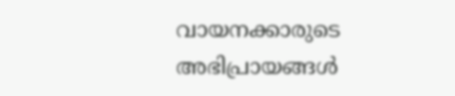വായനക്കാരുടെ അഭിപ്രായങ്ങള്‍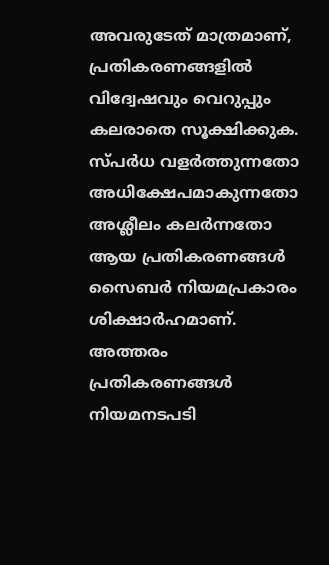അവരുടേത് മാത്രമാണ്, പ്രതികരണങ്ങളിൽ വിദ്വേഷവും വെറുപ്പും കലരാതെ സൂക്ഷിക്കുക. സ്പർധ വളർത്തുന്നതോ അധിക്ഷേപമാകുന്നതോ അശ്ലീലം കലർന്നതോ ആയ പ്രതികരണങ്ങൾ സൈബർ നിയമപ്രകാരം ശിക്ഷാർഹമാണ്. അത്തരം പ്രതികരണങ്ങൾ നിയമനടപടി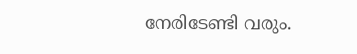നേരിടേണ്ടി വരും.